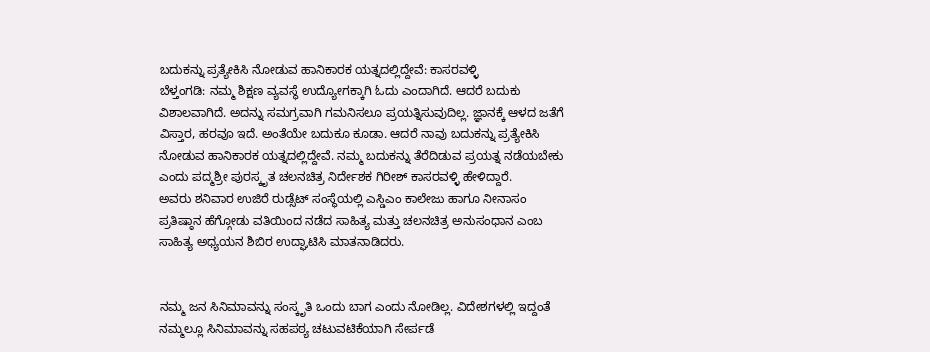ಬದುಕನ್ನು ಪ್ರತ್ಯೇಕಿಸಿ ನೋಡುವ ಹಾನಿಕಾರಕ ಯತ್ನದಲ್ಲಿದ್ದೇವೆ: ಕಾಸರವಳ್ಳಿ
ಬೆಳ್ತಂಗಡಿ: ನಮ್ಮ ಶಿಕ್ಷಣ ವ್ಯವಸ್ಥೆ ಉದ್ಯೋಗಕ್ಕಾಗಿ ಓದು ಎಂದಾಗಿದೆ. ಆದರೆ ಬದುಕು ವಿಶಾಲವಾಗಿದೆ. ಅದನ್ನು ಸಮಗ್ರವಾಗಿ ಗಮನಿಸಲೂ ಪ್ರಯತ್ನಿಸುವುದಿಲ್ಲ. ಜ್ಞಾನಕ್ಕೆ ಆಳದ ಜತೆಗೆ ವಿಸ್ತಾರ, ಹರವೂ ಇದೆ. ಅಂತೆಯೇ ಬದುಕೂ ಕೂಡಾ. ಆದರೆ ನಾವು ಬದುಕನ್ನು ಪ್ರತ್ಯೇಕಿಸಿ ನೋಡುವ ಹಾನಿಕಾರಕ ಯತ್ನದಲ್ಲಿದ್ದೇವೆ. ನಮ್ಮ ಬದುಕನ್ನು ತೆರೆದಿಡುವ ಪ್ರಯತ್ನ ನಡೆಯಬೇಕು ಎಂದು ಪದ್ಮಶ್ರೀ ಪುರಸ್ಕೃತ ಚಲನಚಿತ್ರ ನಿರ್ದೇಶಕ ಗಿರೀಶ್ ಕಾಸರವಳ್ಳಿ ಹೇಳಿದ್ದಾರೆ.
ಅವರು ಶನಿವಾರ ಉಜಿರೆ ರುಡ್ಸೆಟ್ ಸಂಸ್ಥೆಯಲ್ಲಿ ಎಸ್ಡಿಎಂ ಕಾಲೇಜು ಹಾಗೂ ನೀನಾಸಂ ಪ್ರತಿಷ್ಠಾನ ಹೆಗ್ಗೋಡು ವತಿಯಿಂದ ನಡೆದ ಸಾಹಿತ್ಯ ಮತ್ತು ಚಲನಚಿತ್ರ ಅನುಸಂಧಾನ ಎಂಬ ಸಾಹಿತ್ಯ ಅಧ್ಯಯನ ಶಿಬಿರ ಉದ್ಘಾಟಿಸಿ ಮಾತನಾಡಿದರು.


ನಮ್ಮ ಜನ ಸಿನಿಮಾವನ್ನು ಸಂಸ್ಕೃತಿ ಒಂದು ಬಾಗ ಎಂದು ನೋಡಿಲ್ಲ. ವಿದೇಶಗಳಲ್ಲಿ ಇದ್ದಂತೆ ನಮ್ಮಲ್ಲೂ ಸಿನಿಮಾವನ್ನು ಸಹಪಠ್ಯ ಚಟುವಟಿಕೆಯಾಗಿ ಸೇರ್ಪಡೆ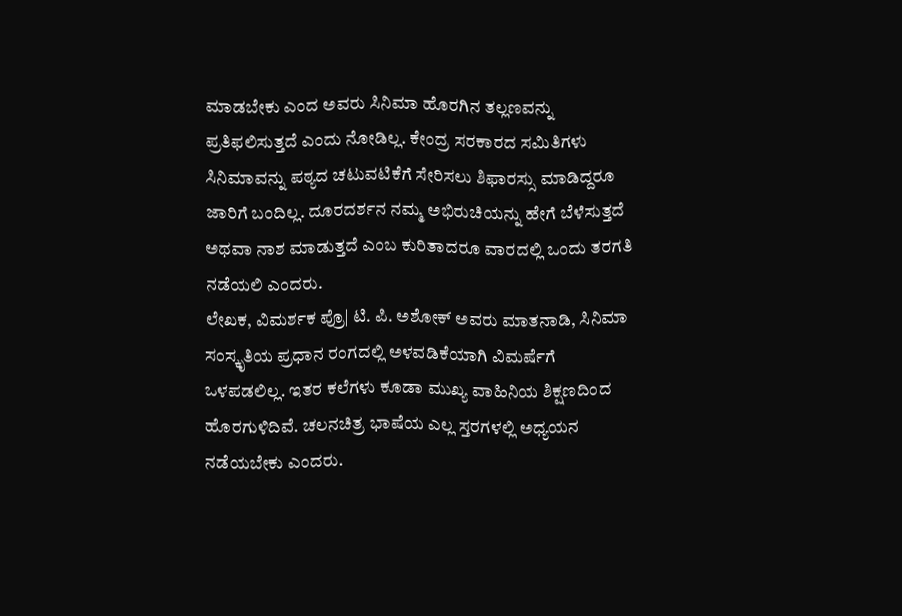ಮಾಡಬೇಕು ಎಂದ ಅವರು ಸಿನಿಮಾ ಹೊರಗಿನ ತಲ್ಲಣವನ್ನು ಪ್ರತಿಫಲಿಸುತ್ತದೆ ಎಂದು ನೋಡಿಲ್ಲ. ಕೇಂದ್ರ ಸರಕಾರದ ಸಮಿತಿಗಳು ಸಿನಿಮಾವನ್ನು ಪಠ್ಯದ ಚಟುವಟಿಕೆಗೆ ಸೇರಿಸಲು ಶಿಫಾರಸ್ಸು ಮಾಡಿದ್ದರೂ ಜಾರಿಗೆ ಬಂದಿಲ್ಲ. ದೂರದರ್ಶನ ನಮ್ಮ ಅಭಿರುಚಿಯನ್ನು ಹೇಗೆ ಬೆಳೆಸುತ್ತದೆ ಅಥವಾ ನಾಶ ಮಾಡುತ್ತದೆ ಎಂಬ ಕುರಿತಾದರೂ ವಾರದಲ್ಲಿ ಒಂದು ತರಗತಿ ನಡೆಯಲಿ ಎಂದರು.
ಲೇಖಕ, ವಿಮರ್ಶಕ ಪ್ರೊ| ಟಿ. ಪಿ. ಅಶೋಕ್ ಅವರು ಮಾತನಾಡಿ, ಸಿನಿಮಾ ಸಂಸ್ಕೃತಿಯ ಪ್ರಧಾನ ರಂಗದಲ್ಲಿ ಅಳವಡಿಕೆಯಾಗಿ ವಿಮರ್ಷೆಗೆ ಒಳಪಡಲಿಲ್ಲ. ಇತರ ಕಲೆಗಳು ಕೂಡಾ ಮುಖ್ಯ ವಾಹಿನಿಯ ಶಿಕ್ಷಣದಿಂದ ಹೊರಗುಳಿದಿವೆ. ಚಲನಚಿತ್ರ ಭಾಷೆಯ ಎಲ್ಲ ಸ್ತರಗಳಲ್ಲಿ ಅಧ್ಯಯನ ನಡೆಯಬೇಕು ಎಂದರು.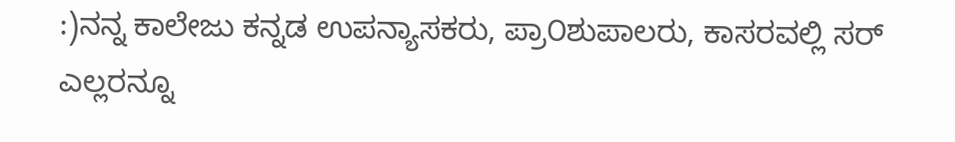:)ನನ್ನ ಕಾಲೇಜು ಕನ್ನಡ ಉಪನ್ಯಾಸಕರು, ಪ್ರಾ೦ಶುಪಾಲರು, ಕಾಸರವಲ್ಲಿ ಸರ್ ಎಲ್ಲರನ್ನೂ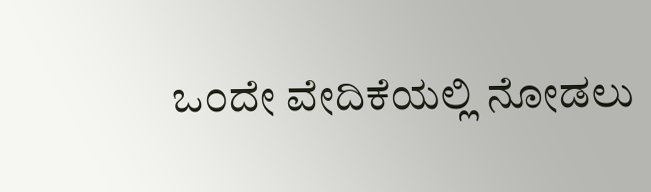ಒ೦ದೇ ವೇದಿಕೆಯಲ್ಲಿ ನೋಡಲು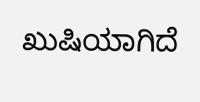ಖುಷಿಯಾಗಿದೆ